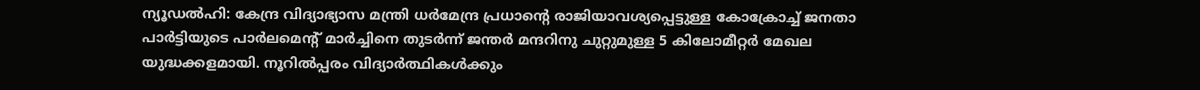ന്യൂഡൽഹി: കേന്ദ്ര വിദ്യാഭ്യാസ മന്ത്രി ധർമേന്ദ്ര പ്രധാന്റെ രാജിയാവശ്യപ്പെട്ടുള്ള കോക്രോച്ച് ജനതാ പാർട്ടിയുടെ പാർലമെന്റ് മാർച്ചിനെ തുടർന്ന് ജന്തർ മന്ദറിനു ചുറ്റുമുള്ള 5 കിലോമീറ്റർ മേഖല യുദ്ധക്കളമായി. നൂറിൽപ്പരം വിദ്യാർത്ഥികൾക്കും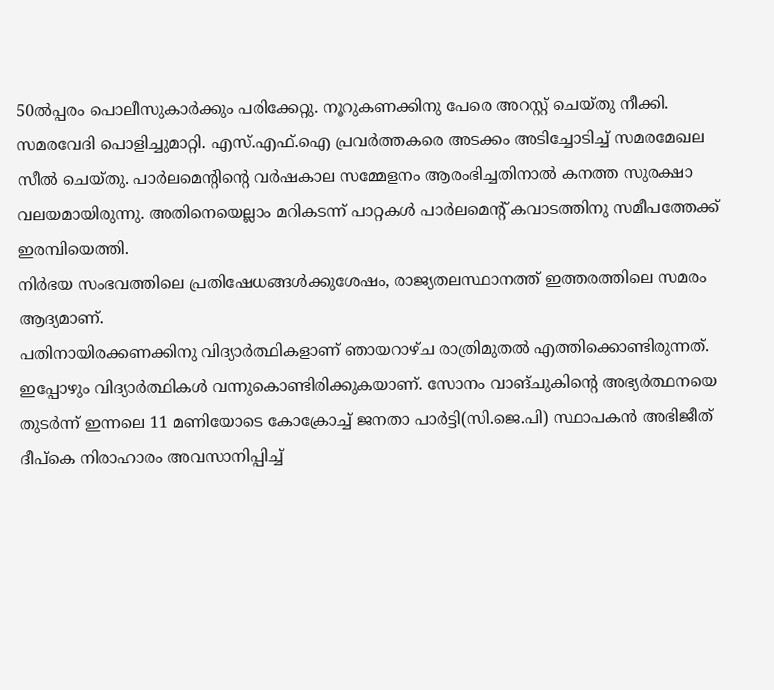50ൽപ്പരം പൊലീസുകാർക്കും പരിക്കേറ്റു. നൂറുകണക്കിനു പേരെ അറസ്റ്റ് ചെയ്തു നീക്കി.
സമരവേദി പൊളിച്ചുമാറ്റി. എസ്.എഫ്.ഐ പ്രവർത്തകരെ അടക്കം അടിച്ചോടിച്ച് സമരമേഖല സീൽ ചെയ്തു. പാർലമെന്റിന്റെ വർഷകാല സമ്മേളനം ആരംഭിച്ചതിനാൽ കനത്ത സുരക്ഷാ വലയമായിരുന്നു. അതിനെയെല്ലാം മറികടന്ന് പാറ്റകൾ പാർലമെന്റ് കവാടത്തിനു സമീപത്തേക്ക് ഇരമ്പിയെത്തി.
നിർഭയ സംഭവത്തിലെ പ്രതിഷേധങ്ങൾക്കുശേഷം, രാജ്യതലസ്ഥാനത്ത് ഇത്തരത്തിലെ സമരം ആദ്യമാണ്.
പതിനായിരക്കണക്കിനു വിദ്യാർത്ഥികളാണ് ഞായറാഴ്ച രാത്രിമുതൽ എത്തിക്കൊണ്ടിരുന്നത്. ഇപ്പോഴും വിദ്യാർത്ഥികൾ വന്നുകൊണ്ടിരിക്കുകയാണ്. സോനം വാങ്ചുകിന്റെ അഭ്യർത്ഥനയെ തുടർന്ന് ഇന്നലെ 11 മണിയോടെ കോക്രോച്ച് ജനതാ പാർട്ടി(സി.ജെ.പി) സ്ഥാപകൻ അഭിജീത് ദീപ്കെ നിരാഹാരം അവസാനിപ്പിച്ച്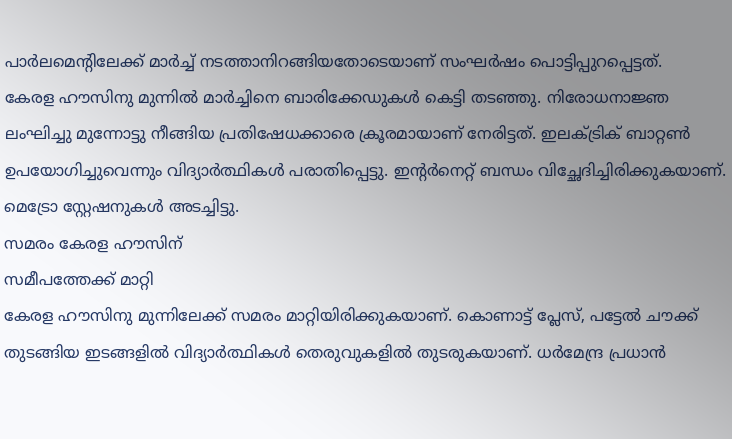പാർലമെന്റിലേക്ക് മാർച്ച് നടത്താനിറങ്ങിയതോടെയാണ് സംഘർഷം പൊട്ടിപ്പുറപ്പെട്ടത്.
കേരള ഹൗസിനു മുന്നിൽ മാർച്ചിനെ ബാരിക്കേഡുകൾ കെട്ടി തടഞ്ഞു. നിരോധനാജ്ഞ ലംഘിച്ചു മുന്നോട്ടു നീങ്ങിയ പ്രതിഷേധക്കാരെ ക്രൂരമായാണ് നേരിട്ടത്. ഇലക്ട്രിക് ബാറ്റൺ ഉപയോഗിച്ചുവെന്നും വിദ്യാർത്ഥികൾ പരാതിപ്പെട്ടു. ഇന്റർനെറ്റ് ബന്ധം വിച്ഛേദിച്ചിരിക്കുകയാണ്. മെട്രോ സ്റ്റേഷനുകൾ അടച്ചിട്ടു.
സമരം കേരള ഹൗസിന്
സമീപത്തേക്ക് മാറ്റി
കേരള ഹൗസിനു മുന്നിലേക്ക് സമരം മാറ്റിയിരിക്കുകയാണ്. കൊണാട്ട് പ്ലേസ്, പട്ടേൽ ചൗക്ക് തുടങ്ങിയ ഇടങ്ങളിൽ വിദ്യാർത്ഥികൾ തെരുവുകളിൽ തുടരുകയാണ്. ധർമേന്ദ്ര പ്രധാൻ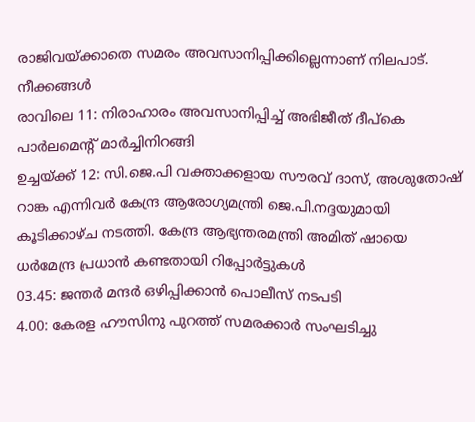രാജിവയ്ക്കാതെ സമരം അവസാനിപ്പിക്കില്ലെന്നാണ് നിലപാട്.
നീക്കങ്ങൾ
രാവിലെ 11: നിരാഹാരം അവസാനിപ്പിച്ച് അഭിജീത് ദീപ്കെ പാർലമെന്റ് മാർച്ചിനിറങ്ങി
ഉച്ചയ്ക്ക് 12: സി.ജെ.പി വക്താക്കളായ സൗരവ് ദാസ്, അശുതോഷ് റാങ്ക എന്നിവർ കേന്ദ്ര ആരോഗ്യമന്ത്രി ജെ.പി.നദ്ദയുമായി കൂടിക്കാഴ്ച നടത്തി. കേന്ദ്ര ആഭ്യന്തരമന്ത്രി അമിത് ഷായെ ധർമേന്ദ്ര പ്രധാൻ കണ്ടതായി റിപ്പോർട്ടുകൾ
03.45: ജന്തർ മന്ദർ ഒഴിപ്പിക്കാൻ പൊലീസ് നടപടി
4.00: കേരള ഹൗസിനു പുറത്ത് സമരക്കാർ സംഘടിച്ചു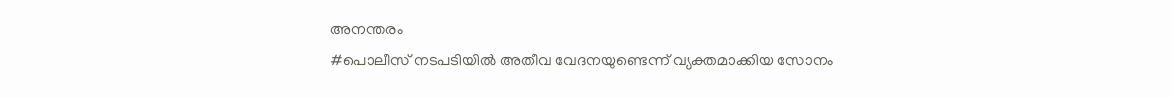അനന്തരം
#പൊലീസ് നടപടിയിൽ അതീവ വേദനയുണ്ടെന്ന് വ്യക്തമാക്കിയ സോനം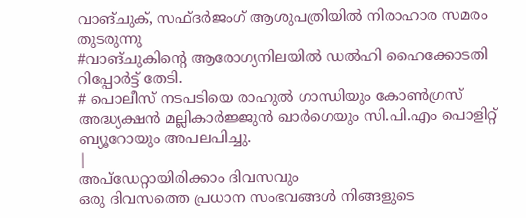വാങ്ചുക്, സഫ്ദർജംഗ് ആശുപത്രിയിൽ നിരാഹാര സമരം തുടരുന്നു
#വാങ്ചുകിന്റെ ആരോഗ്യനിലയിൽ ഡൽഹി ഹൈക്കോടതി റിപ്പോർട്ട് തേടി.
# പൊലീസ് നടപടിയെ രാഹുൽ ഗാന്ധിയും കോൺഗ്രസ് അദ്ധ്യക്ഷൻ മല്ലികാർജ്ജുൻ ഖാർഗെയും സി.പി.എം പൊളിറ്റ് ബ്യൂറോയും അപലപിച്ചു.
|
അപ്ഡേറ്റായിരിക്കാം ദിവസവും
ഒരു ദിവസത്തെ പ്രധാന സംഭവങ്ങൾ നിങ്ങളുടെ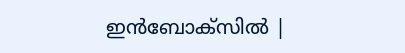ഇൻബോക്സിൽ |